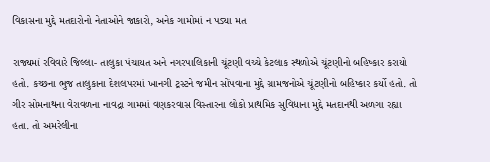વિકાસના મુદ્દે મતદારોનો નેતાઓને જાકારો, અનેક ગામોમાં ન પડ્યા મત

રાજ્યમાં રવિવારે જિલ્લા- તાલુકા પંચાયત અને નગરપાલિકાની ચૂંટણી વચ્ચે કેટલાક સ્થળોએ ચૂંટણીનો બહિષ્કાર કરાયો હતો. કચ્છના ભુજ તાલુકાના દેશલપરમાં ખાનગી ટ્રસ્ટને જમીન સોંપવાના મુદ્દે ગ્રામજનોએ ચૂંટણીનો બહિષ્કાર કર્યો હતો. તો ગીર સોમનાથના વેરાવળના નાવદ્રા ગામમાં વણકરવાસ વિસ્તારના લોકો પ્રાથમિક સુવિધાના મુદ્દે મતદાનથી અળગા રહ્યા હતા. તો અમરેલીના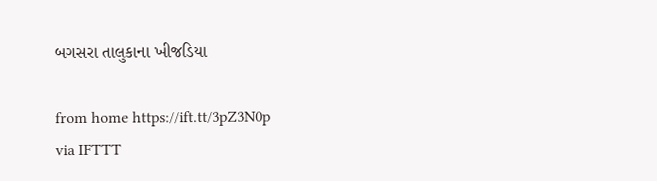બગસરા તાલુકાના ખીજડિયા

from home https://ift.tt/3pZ3N0p
via IFTTT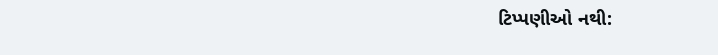ટિપ્પણીઓ નથી: